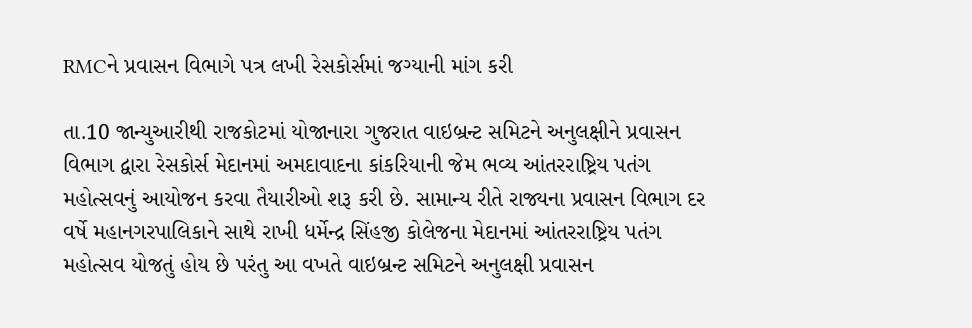RMCને પ્રવાસન વિભાગે પત્ર લખી રેસકોર્સમાં જગ્યાની માંગ કરી

તા.10 જાન્યુઆરીથી રાજકોટમાં યોજાનારા ગુજરાત વાઇબ્રન્ટ સમિટને અનુલક્ષીને પ્રવાસન વિભાગ દ્વારા રેસકોર્સ મેદાનમાં અમદાવાદના કાંકરિયાની જેમ ભવ્ય આંતરરાષ્ટ્રિય પતંગ મહોત્સવનું આયોજન કરવા તૈયારીઓ શરૂ કરી છે. સામાન્ય રીતે રાજ્યના પ્રવાસન વિભાગ દર વર્ષે મહાનગરપાલિકાને સાથે રાખી ધર્મેન્દ્ર સિંહજી કોલેજના મેદાનમાં આંતરરાષ્ટ્રિય પતંગ મહોત્સવ યોજતું હોય છે પરંતુ આ વખતે વાઇબ્રન્ટ સમિટને અનુલક્ષી પ્રવાસન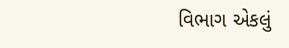વિભાગ એકલું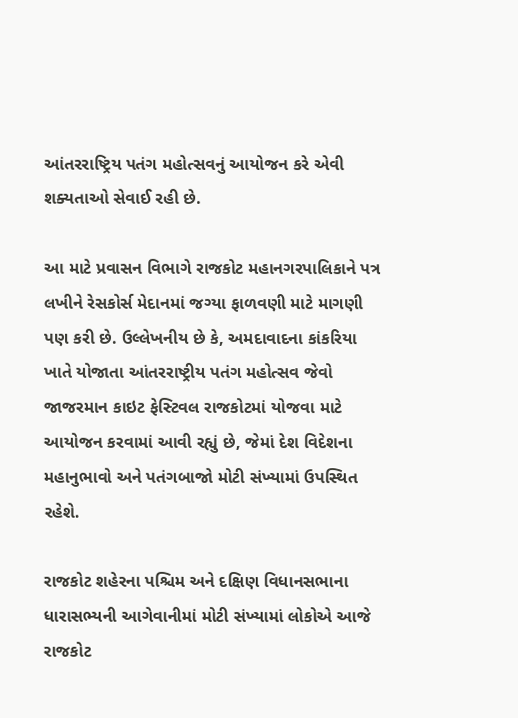આંતરરાષ્ટ્રિય પતંગ મહોત્સવનું આયોજન કરે એવી શક્યતાઓ સેવાઈ રહી છે.

આ માટે પ્રવાસન વિભાગે રાજકોટ મહાનગરપાલિકાને પત્ર લખીને રેસકોર્સ મેદાનમાં જગ્યા ફાળવણી માટે માગણી પણ કરી છે. ઉલ્લેખનીય છે કે, અમદાવાદના કાંકરિયા ખાતે યોજાતા આંતરરાષ્ટ્રીય પતંગ મહોત્સવ જેવો જાજરમાન કાઇટ ફેસ્ટિવલ રાજકોટમાં યોજવા માટે આયોજન કરવામાં આવી રહ્યું છે, જેમાં દેશ વિદેશના મહાનુભાવો અને પતંગબાજો મોટી સંખ્યામાં ઉપસ્થિત રહેશે.

રાજકોટ શહેરના પશ્ચિમ અને દક્ષિણ વિધાનસભાના ધારાસભ્યની આગેવાનીમાં મોટી સંખ્યામાં લોકોએ આજે રાજકોટ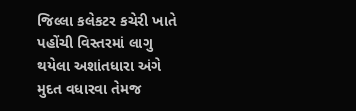જિલ્લા કલેકટર કચેરી ખાતે પહોંચી વિસ્તરમાં લાગુ થયેલા અશાંતધારા અંગે મુદત વધારવા તેમજ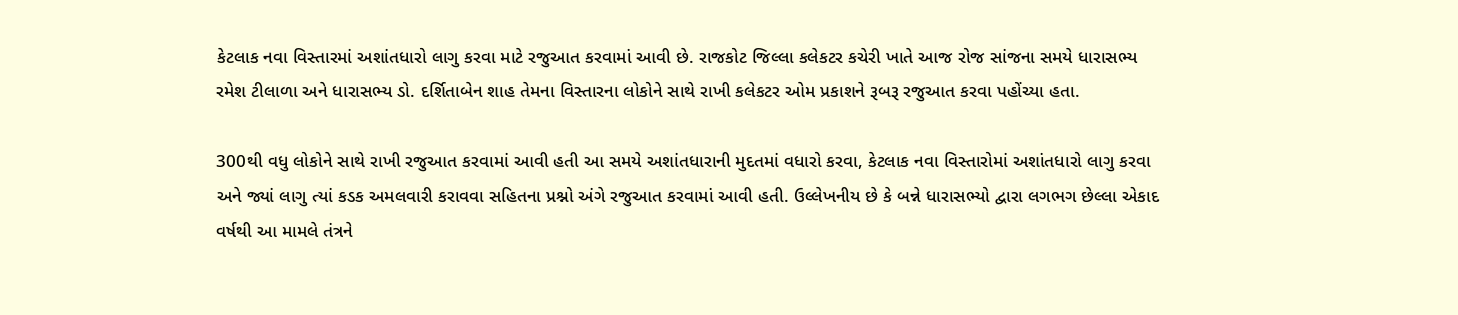કેટલાક નવા વિસ્તારમાં અશાંતધારો લાગુ કરવા માટે રજુઆત કરવામાં આવી છે. રાજકોટ જિલ્લા કલેકટર કચેરી ખાતે આજ રોજ સાંજના સમયે ધારાસભ્ય રમેશ ટીલાળા અને ધારાસભ્ય ડો. દર્શિતાબેન શાહ તેમના વિસ્તારના લોકોને સાથે રાખી કલેકટર ઓમ પ્રકાશને રૂબરૂ રજુઆત કરવા પહોંચ્યા હતા.

300થી વધુ લોકોને સાથે રાખી રજુઆત કરવામાં આવી હતી આ સમયે અશાંતધારાની મુદતમાં વધારો કરવા, કેટલાક નવા વિસ્તારોમાં અશાંતધારો લાગુ કરવા અને જ્યાં લાગુ ત્યાં કડક અમલવારી કરાવવા સહિતના પ્રશ્નો અંગે રજુઆત કરવામાં આવી હતી. ઉલ્લેખનીય છે કે બન્ને ધારાસભ્યો દ્વારા લગભગ છેલ્લા એકાદ વર્ષથી આ મામલે તંત્રને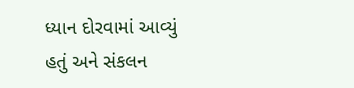ધ્યાન દોરવામાં આવ્યું હતું અને સંકલન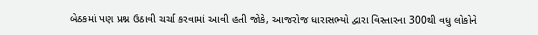બેઠકમાં પણ પ્રશ્ન ઉઠાવી ચર્ચા કરવામાં આવી હતી જોકે, આજરોજ ધારાસભ્યો દ્વારા વિસ્તારના 300થી વધુ લોકોને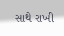સાથે રાખી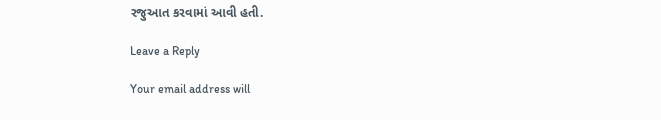રજુઆત કરવામાં આવી હતી.

Leave a Reply

Your email address will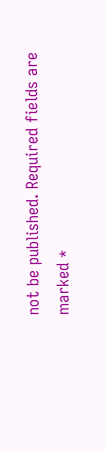not be published. Required fields are marked *